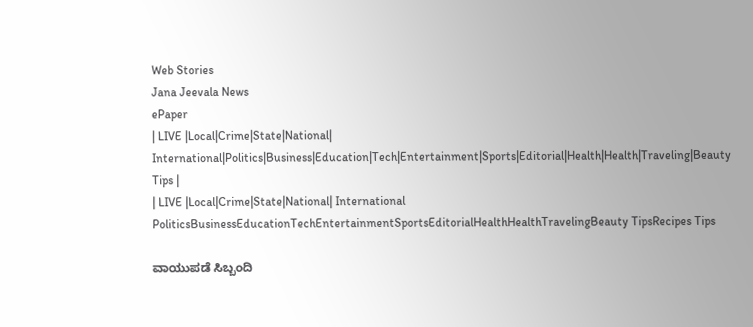Web Stories
Jana Jeevala News
ePaper
| LIVE |Local|Crime|State|National| International|Politics|Business|Education|Tech|Entertainment|Sports|Editorial|Health|Health|Traveling|Beauty Tips |
| LIVE |Local|Crime|State|National| International
PoliticsBusinessEducationTechEntertainmentSportsEditorialHealthHealthTravelingBeauty TipsRecipes Tips

ವಾಯುಪಡೆ ಸಿಬ್ಬಂದಿ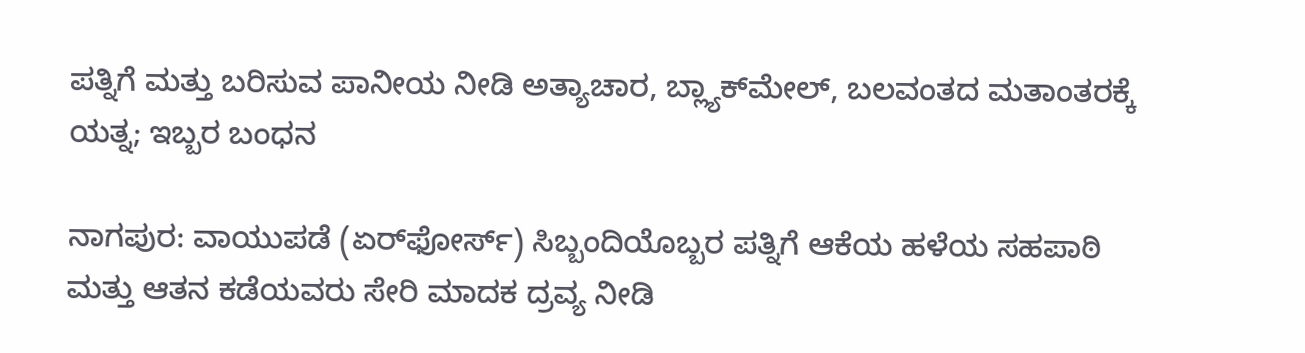ಪತ್ನಿಗೆ ಮತ್ತು ಬರಿಸುವ ಪಾನೀಯ ನೀಡಿ ಅತ್ಯಾಚಾರ, ಬ್ಲ್ಯಾಕ್‌ಮೇಲ್, ಬಲವಂತದ ಮತಾಂತರಕ್ಕೆ ಯತ್ನ; ಇಬ್ಬರ ಬಂಧನ

ನಾಗಪುರ: ವಾಯುಪಡೆ (ಏರ್‌ಫೋರ್ಸ್) ಸಿಬ್ಬಂದಿಯೊಬ್ಬರ ಪತ್ನಿಗೆ ಆಕೆಯ ಹಳೆಯ ಸಹಪಾಠಿ ಮತ್ತು ಆತನ ಕಡೆಯವರು ಸೇರಿ ಮಾದಕ ದ್ರವ್ಯ ನೀಡಿ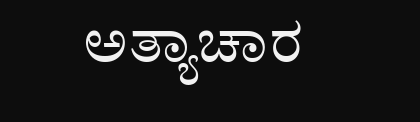ಅತ್ಯಾಚಾರ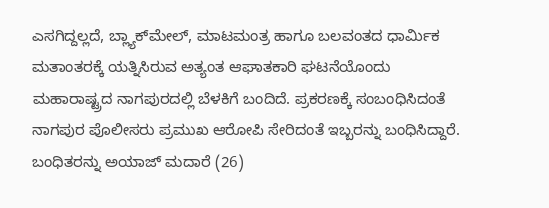ಎಸಗಿದ್ದಲ್ಲದೆ, ಬ್ಲ್ಯಾಕ್‌ಮೇಲ್, ಮಾಟಮಂತ್ರ ಹಾಗೂ ಬಲವಂತದ ಧಾರ್ಮಿಕ ಮತಾಂತರಕ್ಕೆ ಯತ್ನಿಸಿರುವ ಅತ್ಯಂತ ಆಘಾತಕಾರಿ ಘಟನೆಯೊಂದು ಮಹಾರಾಷ್ಟ್ರದ ನಾಗಪುರದಲ್ಲಿ ಬೆಳಕಿಗೆ ಬಂದಿದೆ. ಪ್ರಕರಣಕ್ಕೆ ಸಂಬಂಧಿಸಿದಂತೆ ನಾಗಪುರ ಪೊಲೀಸರು ಪ್ರಮುಖ ಆರೋಪಿ ಸೇರಿದಂತೆ ಇಬ್ಬರನ್ನು ಬಂಧಿಸಿದ್ದಾರೆ.
ಬಂಧಿತರನ್ನು ಅಯಾಜ್ ಮದಾರೆ (26)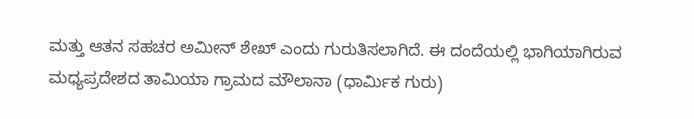ಮತ್ತು ಆತನ ಸಹಚರ ಅಮೀನ್ ಶೇಖ್ ಎಂದು ಗುರುತಿಸಲಾಗಿದೆ. ಈ ದಂದೆಯಲ್ಲಿ ಭಾಗಿಯಾಗಿರುವ ಮಧ್ಯಪ್ರದೇಶದ ತಾಮಿಯಾ ಗ್ರಾಮದ ಮೌಲಾನಾ (ಧಾರ್ಮಿಕ ಗುರು)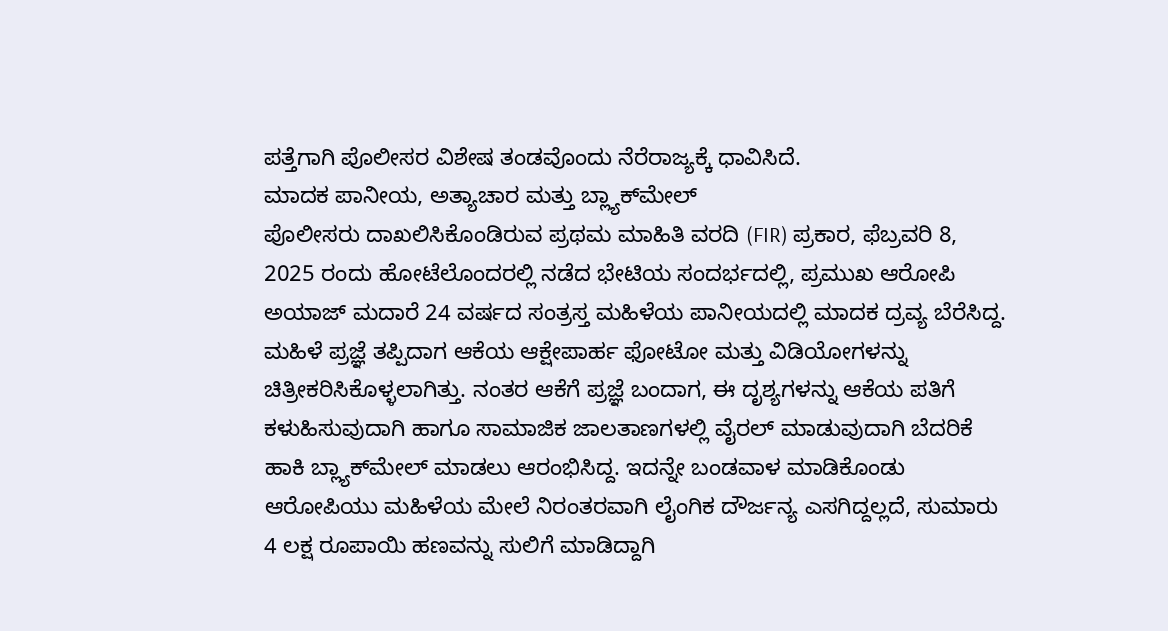ಪತ್ತೆಗಾಗಿ ಪೊಲೀಸರ ವಿಶೇಷ ತಂಡವೊಂದು ನೆರೆರಾಜ್ಯಕ್ಕೆ ಧಾವಿಸಿದೆ.
ಮಾದಕ ಪಾನೀಯ, ಅತ್ಯಾಚಾರ ಮತ್ತು ಬ್ಲ್ಯಾಕ್‌ಮೇಲ್
ಪೊಲೀಸರು ದಾಖಲಿಸಿಕೊಂಡಿರುವ ಪ್ರಥಮ ಮಾಹಿತಿ ವರದಿ (FIR) ಪ್ರಕಾರ, ಫೆಬ್ರವರಿ 8, 2025 ರಂದು ಹೋಟೆಲೊಂದರಲ್ಲಿ ನಡೆದ ಭೇಟಿಯ ಸಂದರ್ಭದಲ್ಲಿ, ಪ್ರಮುಖ ಆರೋಪಿ ಅಯಾಜ್ ಮದಾರೆ 24 ವರ್ಷದ ಸಂತ್ರಸ್ತ ಮಹಿಳೆಯ ಪಾನೀಯದಲ್ಲಿ ಮಾದಕ ದ್ರವ್ಯ ಬೆರೆಸಿದ್ದ. ಮಹಿಳೆ ಪ್ರಜ್ಞೆ ತಪ್ಪಿದಾಗ ಆಕೆಯ ಆಕ್ಷೇಪಾರ್ಹ ಫೋಟೋ ಮತ್ತು ವಿಡಿಯೋಗಳನ್ನು ಚಿತ್ರೀಕರಿಸಿಕೊಳ್ಳಲಾಗಿತ್ತು. ನಂತರ ಆಕೆಗೆ ಪ್ರಜ್ಞೆ ಬಂದಾಗ, ಈ ದೃಶ್ಯಗಳನ್ನು ಆಕೆಯ ಪತಿಗೆ ಕಳುಹಿಸುವುದಾಗಿ ಹಾಗೂ ಸಾಮಾಜಿಕ ಜಾಲತಾಣಗಳಲ್ಲಿ ವೈರಲ್ ಮಾಡುವುದಾಗಿ ಬೆದರಿಕೆ ಹಾಕಿ ಬ್ಲ್ಯಾಕ್‌ಮೇಲ್ ಮಾಡಲು ಆರಂಭಿಸಿದ್ದ. ಇದನ್ನೇ ಬಂಡವಾಳ ಮಾಡಿಕೊಂಡು ಆರೋಪಿಯು ಮಹಿಳೆಯ ಮೇಲೆ ನಿರಂತರವಾಗಿ ಲೈಂಗಿಕ ದೌರ್ಜನ್ಯ ಎಸಗಿದ್ದಲ್ಲದೆ, ಸುಮಾರು 4 ಲಕ್ಷ ರೂಪಾಯಿ ಹಣವನ್ನು ಸುಲಿಗೆ ಮಾಡಿದ್ದಾಗಿ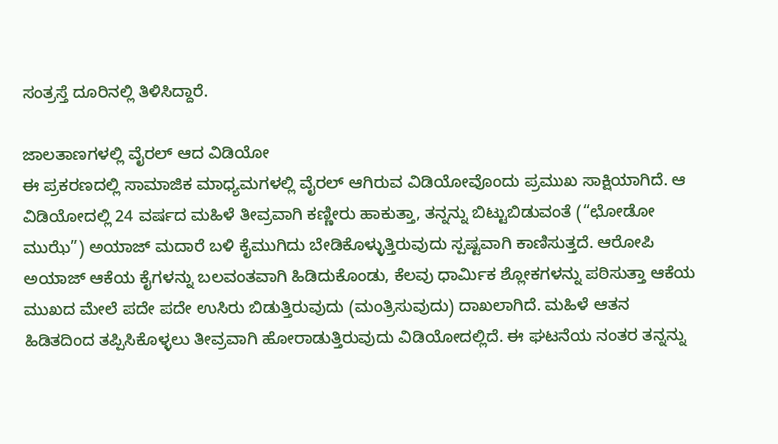ಸಂತ್ರಸ್ತೆ ದೂರಿನಲ್ಲಿ ತಿಳಿಸಿದ್ದಾರೆ.

ಜಾಲತಾಣಗಳಲ್ಲಿ ವೈರಲ್ ಆದ ವಿಡಿಯೋ
ಈ ಪ್ರಕರಣದಲ್ಲಿ ಸಾಮಾಜಿಕ ಮಾಧ್ಯಮಗಳಲ್ಲಿ ವೈರಲ್ ಆಗಿರುವ ವಿಡಿಯೋವೊಂದು ಪ್ರಮುಖ ಸಾಕ್ಷಿಯಾಗಿದೆ. ಆ ವಿಡಿಯೋದಲ್ಲಿ 24 ವರ್ಷದ ಮಹಿಳೆ ತೀವ್ರವಾಗಿ ಕಣ್ಣೀರು ಹಾಕುತ್ತಾ, ತನ್ನನ್ನು ಬಿಟ್ಟುಬಿಡುವಂತೆ (“ಛೋಡೋ ಮುಝೆ”) ಅಯಾಜ್ ಮದಾರೆ ಬಳಿ ಕೈಮುಗಿದು ಬೇಡಿಕೊಳ್ಳುತ್ತಿರುವುದು ಸ್ಪಷ್ಟವಾಗಿ ಕಾಣಿಸುತ್ತದೆ. ಆರೋಪಿ ಅಯಾಜ್ ಆಕೆಯ ಕೈಗಳನ್ನು ಬಲವಂತವಾಗಿ ಹಿಡಿದುಕೊಂಡು, ಕೆಲವು ಧಾರ್ಮಿಕ ಶ್ಲೋಕಗಳನ್ನು ಪಠಿಸುತ್ತಾ ಆಕೆಯ ಮುಖದ ಮೇಲೆ ಪದೇ ಪದೇ ಉಸಿರು ಬಿಡುತ್ತಿರುವುದು (ಮಂತ್ರಿಸುವುದು) ದಾಖಲಾಗಿದೆ. ಮಹಿಳೆ ಆತನ ಹಿಡಿತದಿಂದ ತಪ್ಪಿಸಿಕೊಳ್ಳಲು ತೀವ್ರವಾಗಿ ಹೋರಾಡುತ್ತಿರುವುದು ವಿಡಿಯೋದಲ್ಲಿದೆ. ಈ ಘಟನೆಯ ನಂತರ ತನ್ನನ್ನು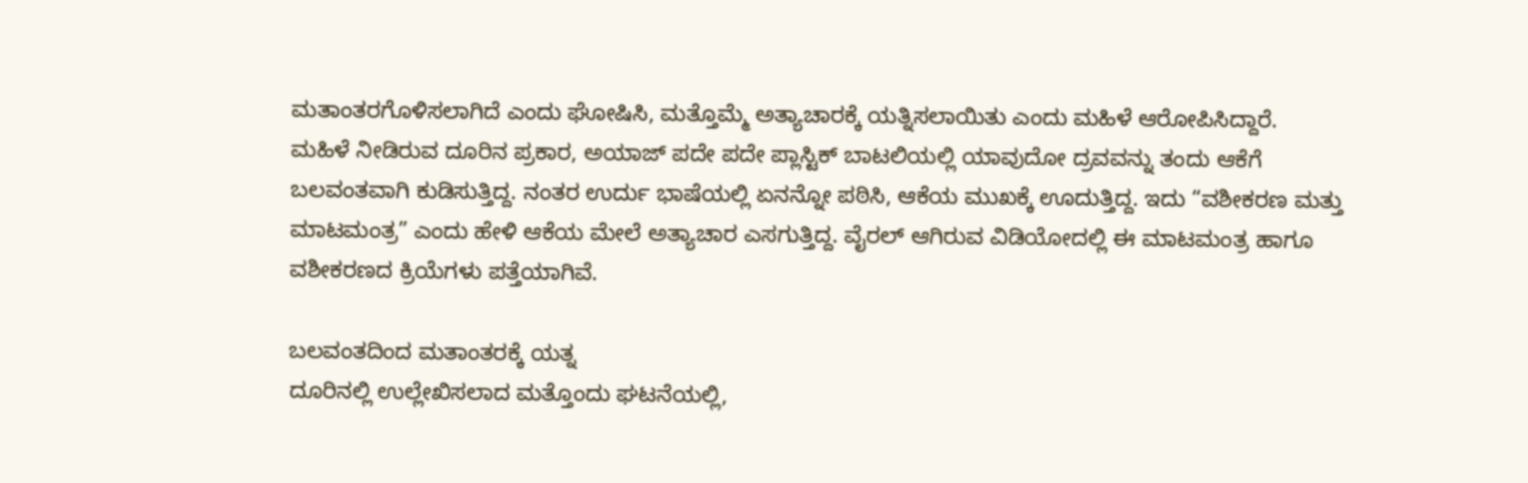ಮತಾಂತರಗೊಳಿಸಲಾಗಿದೆ ಎಂದು ಘೋಷಿಸಿ, ಮತ್ತೊಮ್ಮೆ ಅತ್ಯಾಚಾರಕ್ಕೆ ಯತ್ನಿಸಲಾಯಿತು ಎಂದು ಮಹಿಳೆ ಆರೋಪಿಸಿದ್ದಾರೆ.
ಮಹಿಳೆ ನೀಡಿರುವ ದೂರಿನ ಪ್ರಕಾರ, ಅಯಾಜ್ ಪದೇ ಪದೇ ಪ್ಲಾಸ್ಟಿಕ್ ಬಾಟಲಿಯಲ್ಲಿ ಯಾವುದೋ ದ್ರವವನ್ನು ತಂದು ಆಕೆಗೆ ಬಲವಂತವಾಗಿ ಕುಡಿಸುತ್ತಿದ್ದ. ನಂತರ ಉರ್ದು ಭಾಷೆಯಲ್ಲಿ ಏನನ್ನೋ ಪಠಿಸಿ, ಆಕೆಯ ಮುಖಕ್ಕೆ ಊದುತ್ತಿದ್ದ. ಇದು “ವಶೀಕರಣ ಮತ್ತು ಮಾಟಮಂತ್ರ” ಎಂದು ಹೇಳಿ ಆಕೆಯ ಮೇಲೆ ಅತ್ಯಾಚಾರ ಎಸಗುತ್ತಿದ್ದ. ವೈರಲ್ ಆಗಿರುವ ವಿಡಿಯೋದಲ್ಲಿ ಈ ಮಾಟಮಂತ್ರ ಹಾಗೂ ವಶೀಕರಣದ ಕ್ರಿಯೆಗಳು ಪತ್ತೆಯಾಗಿವೆ.

ಬಲವಂತದಿಂದ ಮತಾಂತರಕ್ಕೆ ಯತ್ನ
ದೂರಿನಲ್ಲಿ ಉಲ್ಲೇಖಿಸಲಾದ ಮತ್ತೊಂದು ಘಟನೆಯಲ್ಲಿ,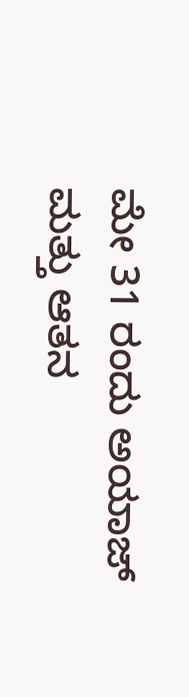ಮೇ 31 ರಂದು ಅಯಾಜ್ ಮತ್ತು ಆತನ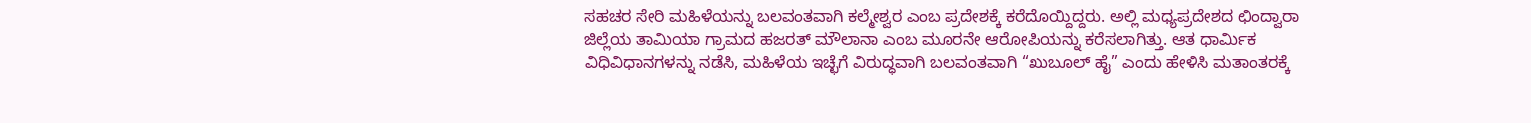ಸಹಚರ ಸೇರಿ ಮಹಿಳೆಯನ್ನು ಬಲವಂತವಾಗಿ ಕಲ್ಮೇಶ್ವರ ಎಂಬ ಪ್ರದೇಶಕ್ಕೆ ಕರೆದೊಯ್ದಿದ್ದರು. ಅಲ್ಲಿ ಮಧ್ಯಪ್ರದೇಶದ ಛಿಂದ್ವಾರಾ ಜಿಲ್ಲೆಯ ತಾಮಿಯಾ ಗ್ರಾಮದ ಹಜರತ್ ಮೌಲಾನಾ ಎಂಬ ಮೂರನೇ ಆರೋಪಿಯನ್ನು ಕರೆಸಲಾಗಿತ್ತು. ಆತ ಧಾರ್ಮಿಕ ವಿಧಿವಿಧಾನಗಳನ್ನು ನಡೆಸಿ, ಮಹಿಳೆಯ ಇಚ್ಛೆಗೆ ವಿರುದ್ಧವಾಗಿ ಬಲವಂತವಾಗಿ “ಖುಬೂಲ್ ಹೈ” ಎಂದು ಹೇಳಿಸಿ ಮತಾಂತರಕ್ಕೆ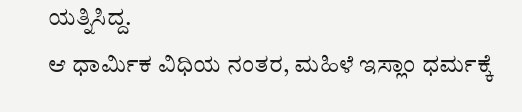ಯತ್ನಿಸಿದ್ದ.
ಆ ಧಾರ್ಮಿಕ ವಿಧಿಯ ನಂತರ, ಮಹಿಳೆ ಇಸ್ಲಾಂ ಧರ್ಮಕ್ಕೆ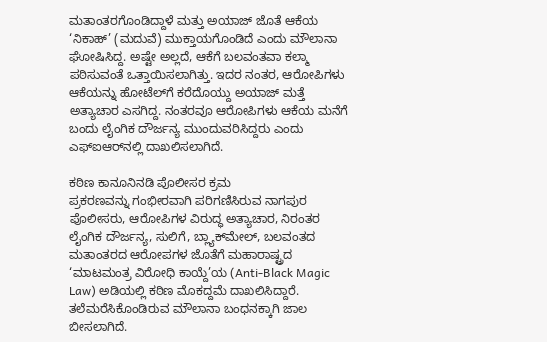ಮತಾಂತರಗೊಂಡಿದ್ದಾಳೆ ಮತ್ತು ಅಯಾಜ್ ಜೊತೆ ಆಕೆಯ ‘ನಿಕಾಹ್’ (ಮದುವೆ) ಮುಕ್ತಾಯಗೊಂಡಿದೆ ಎಂದು ಮೌಲಾನಾ ಘೋಷಿಸಿದ್ದ. ಅಷ್ಟೇ ಅಲ್ಲದೆ, ಆಕೆಗೆ ಬಲವಂತವಾ ಕಲ್ಮಾ ಪಠಿಸುವಂತೆ ಒತ್ತಾಯಿಸಲಾಗಿತ್ತು. ಇದರ ನಂತರ, ಆರೋಪಿಗಳು ಆಕೆಯನ್ನು ಹೋಟೆಲ್‌ಗೆ ಕರೆದೊಯ್ದು ಅಯಾಜ್ ಮತ್ತೆ ಅತ್ಯಾಚಾರ ಎಸಗಿದ್ದ. ನಂತರವೂ ಆರೋಪಿಗಳು ಆಕೆಯ ಮನೆಗೆ ಬಂದು ಲೈಂಗಿಕ ದೌರ್ಜನ್ಯ ಮುಂದುವರಿಸಿದ್ದರು ಎಂದು ಎಫ್‌ಐಆರ್‌ನಲ್ಲಿ ದಾಖಲಿಸಲಾಗಿದೆ.

ಕಠಿಣ ಕಾನೂನಿನಡಿ ಪೊಲೀಸರ ಕ್ರಮ
ಪ್ರಕರಣವನ್ನು ಗಂಭೀರವಾಗಿ ಪರಿಗಣಿಸಿರುವ ನಾಗಪುರ ಪೊಲೀಸರು, ಆರೋಪಿಗಳ ವಿರುದ್ಧ ಅತ್ಯಾಚಾರ, ನಿರಂತರ ಲೈಂಗಿಕ ದೌರ್ಜನ್ಯ, ಸುಲಿಗೆ, ಬ್ಲ್ಯಾಕ್‌ಮೇಲ್, ಬಲವಂತದ ಮತಾಂತರದ ಆರೋಪಗಳ ಜೊತೆಗೆ ಮಹಾರಾಷ್ಟ್ರದ ‘ಮಾಟಮಂತ್ರ ವಿರೋಧಿ ಕಾಯ್ದೆ’ಯ (Anti-Black Magic Law) ಅಡಿಯಲ್ಲಿ ಕಠಿಣ ಮೊಕದ್ದಮೆ ದಾಖಲಿಸಿದ್ದಾರೆ. ತಲೆಮರೆಸಿಕೊಂಡಿರುವ ಮೌಲಾನಾ ಬಂಧನಕ್ಕಾಗಿ ಜಾಲ ಬೀಸಲಾಗಿದೆ.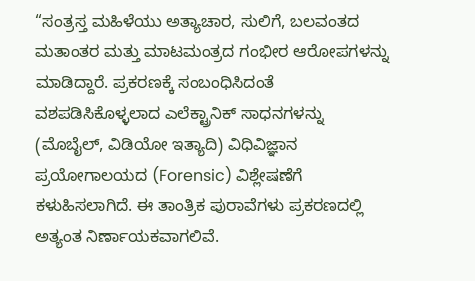“ಸಂತ್ರಸ್ತ ಮಹಿಳೆಯು ಅತ್ಯಾಚಾರ, ಸುಲಿಗೆ, ಬಲವಂತದ ಮತಾಂತರ ಮತ್ತು ಮಾಟಮಂತ್ರದ ಗಂಭೀರ ಆರೋಪಗಳನ್ನು ಮಾಡಿದ್ದಾರೆ. ಪ್ರಕರಣಕ್ಕೆ ಸಂಬಂಧಿಸಿದಂತೆ ವಶಪಡಿಸಿಕೊಳ್ಳಲಾದ ಎಲೆಕ್ಟ್ರಾನಿಕ್ ಸಾಧನಗಳನ್ನು (ಮೊಬೈಲ್, ವಿಡಿಯೋ ಇತ್ಯಾದಿ) ವಿಧಿವಿಜ್ಞಾನ ಪ್ರಯೋಗಾಲಯದ (Forensic) ವಿಶ್ಲೇಷಣೆಗೆ ಕಳುಹಿಸಲಾಗಿದೆ. ಈ ತಾಂತ್ರಿಕ ಪುರಾವೆಗಳು ಪ್ರಕರಣದಲ್ಲಿ ಅತ್ಯಂತ ನಿರ್ಣಾಯಕವಾಗಲಿವೆ.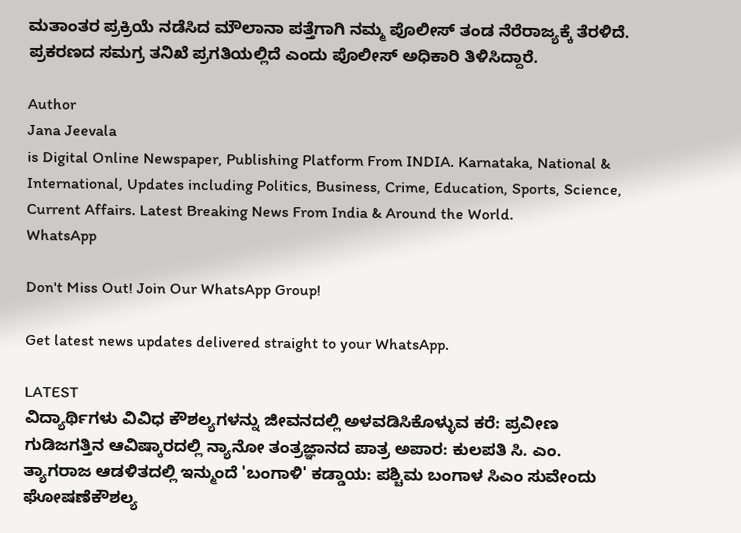ಮತಾಂತರ ಪ್ರಕ್ರಿಯೆ ನಡೆಸಿದ ಮೌಲಾನಾ ಪತ್ತೆಗಾಗಿ ನಮ್ಮ ಪೊಲೀಸ್ ತಂಡ ನೆರೆರಾಜ್ಯಕ್ಕೆ ತೆರಳಿದೆ. ಪ್ರಕರಣದ ಸಮಗ್ರ ತನಿಖೆ ಪ್ರಗತಿಯಲ್ಲಿದೆ ಎಂದು ಪೊಲೀಸ್‌ ಅಧಿಕಾರಿ ತಿಳಿಸಿದ್ದಾರೆ.

Author
Jana Jeevala
is Digital Online Newspaper, Publishing Platform From INDIA. Karnataka, National & International, Updates including Politics, Business, Crime, Education, Sports, Science, Current Affairs. Latest Breaking News From India & Around the World.
WhatsApp

Don't Miss Out! Join Our WhatsApp Group!

Get latest news updates delivered straight to your WhatsApp.

LATEST
ವಿದ್ಯಾರ್ಥಿಗಳು ವಿವಿಧ ಕೌಶಲ್ಯಗಳನ್ನು ಜೀವನದಲ್ಲಿ ಅಳವಡಿಸಿಕೊಳ್ಳುವ ಕರೆ: ಪ್ರವೀಣ ಗುಡಿಜಗತ್ತಿನ ಆವಿಷ್ಕಾರದಲ್ಲಿ ನ್ಯಾನೋ ತಂತ್ರಜ್ಞಾನದ ಪಾತ್ರ ಅಪಾರ: ಕುಲಪತಿ ಸಿ. ಎಂ. ತ್ಯಾಗರಾಜ ಆಡಳಿತದಲ್ಲಿ ಇನ್ಮುಂದೆ 'ಬಂಗಾಳಿ' ಕಡ್ಡಾಯ: ಪಶ್ಚಿಮ ಬಂಗಾಳ ಸಿಎಂ ಸುವೇಂದು ಘೋಷಣೆಕೌಶಲ್ಯ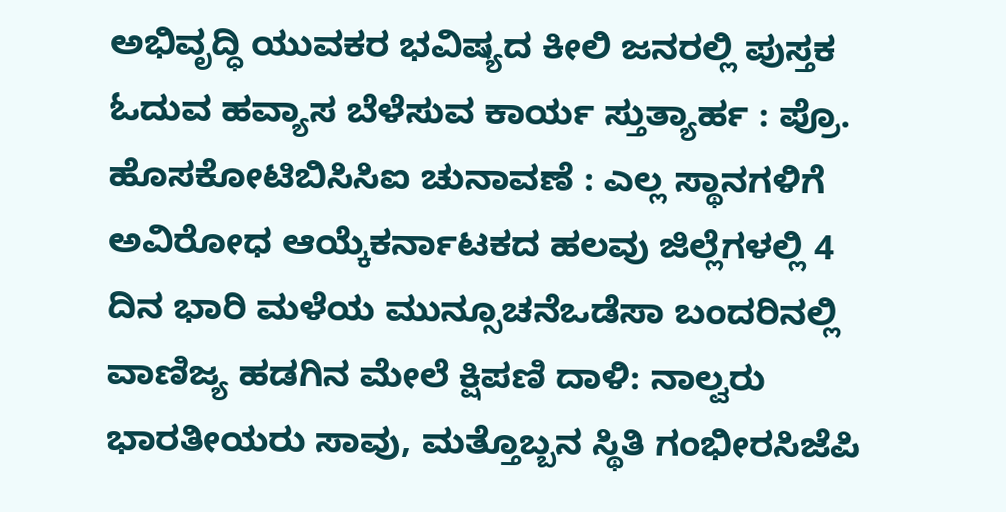ಅಭಿವೃದ್ಧಿ ಯುವಕರ ಭವಿಷ್ಯದ ಕೀಲಿ ಜನರಲ್ಲಿ ಪುಸ್ತಕ ಓದುವ ಹವ್ಯಾಸ ಬೆಳೆಸುವ ಕಾರ್ಯ ಸ್ತುತ್ಯಾರ್ಹ : ಪ್ರೊ. ಹೊಸಕೋಟಿಬಿಸಿಸಿಐ ಚುನಾವಣೆ : ಎಲ್ಲ ಸ್ಥಾನಗಳಿಗೆ ಅವಿರೋಧ ಆಯ್ಕೆಕರ್ನಾಟಕದ ಹಲವು ಜಿಲ್ಲೆಗಳಲ್ಲಿ 4 ದಿನ ಭಾರಿ ಮಳೆಯ ಮುನ್ಸೂಚನೆಒಡೆಸಾ ಬಂದರಿನಲ್ಲಿ ವಾಣಿಜ್ಯ ಹಡಗಿನ ಮೇಲೆ ಕ್ಷಿಪಣಿ ದಾಳಿ: ನಾಲ್ವರು ಭಾರತೀಯರು ಸಾವು, ಮತ್ತೊಬ್ಬನ ಸ್ಥಿತಿ ಗಂಭೀರಸಿಜೆಪಿ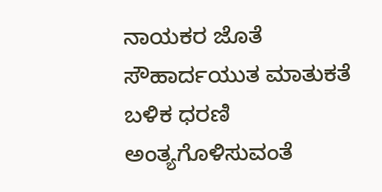ನಾಯಕರ ಜೊತೆ ಸೌಹಾರ್ದಯುತ ಮಾತುಕತೆ ಬಳಿಕ ಧರಣಿ ಅಂತ್ಯಗೊಳಿಸುವಂತೆ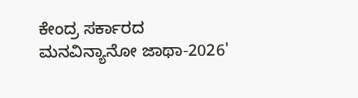ಕೇಂದ್ರ ಸರ್ಕಾರದ ಮನವಿನ್ಯಾನೋ ಜಾಥಾ-2026'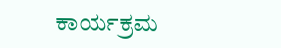ಕಾರ್ಯಕ್ರಮ